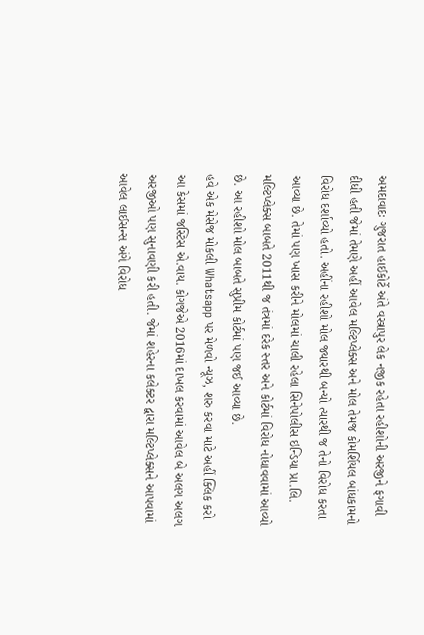અમદાવાદઃ ગુજરાત હાઈકોર્ટે અંતે વસ્ત્રાપુર લેક નજીક રહેતા રહીશોની અરજીને ફગાવી દીધી હતી જેમાં તેમણે અહીં આવેલ મલ્ટિપ્લેક્સ અને મોલ તેમજ કોમર્શિયલ બાંધકામનો વિરોધ દર્શાવ્યો હતો. અહીંના રહીશો મોલ જ્યારથી બન્યો ત્યારથી જ તેનો વિરોધ કરતા આવ્યા છે. તેમાં પણ ખાસ કરીને મોલમાં ચાલી રહેલા સિનેપોલીસ ઇન્ડિયા પ્રા.લિ. મલ્ટિપ્લેક્સ બાબતે 2011થી જ તંત્રમાં દરેક સ્તર અને કોર્ટમાં વિરોધ નોધાવવામાં આવ્યો છે. આ રહીશો મોલ બાબતે સુપ્રીમ કોર્ટમાં પણ જઈ આવ્યા છે.
હવે એક મેસેજ મોકલી Whatsapp પર મેળવો ન્યૂઝ, શરુ કરવા માટે અહીં ક્લિક કરો
આ કેસમાં જસ્ટિસ એ.વાય. કોગજેએ 2016માં દાખલ કરવામાં આવેલ બે અલગ અલગ અરજીઓ પણ સુનાવણી કરી હતી. જેમાં શહેરના કલેક્ટર દ્વારા મલ્ટિપ્લેક્સને આપવામાં આવેલ લાઈસન્સ અંગે વિરોધ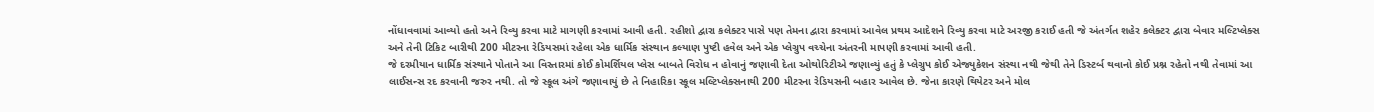નોંધાવવામાં આવ્યો હતો અને રિવ્યુ કરવા માટે માગણી કરવામાં આવી હતી. રહીશો દ્વારા કલેક્ટર પાસે પણ તેમના દ્વારા કરવામાં આવેલ પ્રથમ આદેશને રિવ્યુ કરવા માટે અરજી કરાઈ હતી જે અંતર્ગત શહેર કલેક્ટર દ્વારા બેવાર મલ્ટિપ્લેક્સ અને તેની ટિકિટ બારીથી 200 મીટરના રેડિયસમાં રહેલા એક ધાર્મિક સંસ્થાન કલ્યાણ પુષ્ટી હવેલ અને એક પ્લેગ્રુપ વચ્ચેના અંતરની માપણી કરવામાં આવી હતી.
જે દરમીયાન ધાર્મિક સંસ્થાને પોતાને આ વિસ્તારમાં કોઈ કોમર્શિયલ પ્લેસ બાબતે વિરોધ ન હોવાનું જણાવી દેતા ઓથોરિટીએ જણાવ્યું હતું કે પ્લેગ્રુપ કોઈ એજ્યુકેશન સંસ્થા નથી જેથી તેને ડિસ્ટર્બ થવાનો કોઈ પ્રશ્ન રહેતો નથી તેવામાં આ લાઈસન્સ રદ કરવાની જરુર નથી. તો જે સ્કૂલ અંગે જણાવાયું છે તે નિહારિકા સ્કૂલ મલ્ટિપ્લેક્સનાથી 200 મીટરના રેડિયસની બહાર આવેલ છે. જેના કારણે થિયેટર અને મોલ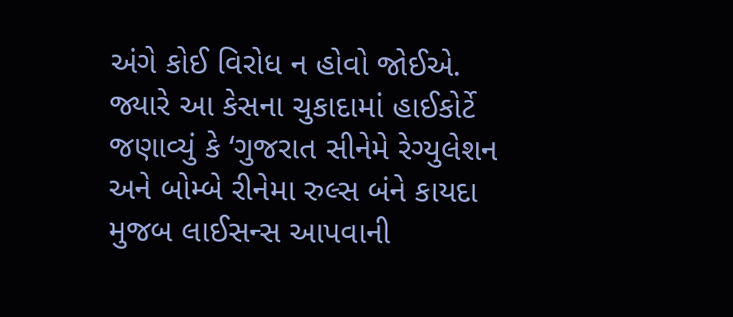અંગે કોઈ વિરોધ ન હોવો જોઈએ.
જ્યારે આ કેસના ચુકાદામાં હાઈકોર્ટે જણાવ્યું કે ‘ગુજરાત સીનેમે રેગ્યુલેશન અને બોમ્બે રીનેમા રુલ્સ બંને કાયદા મુજબ લાઈસન્સ આપવાની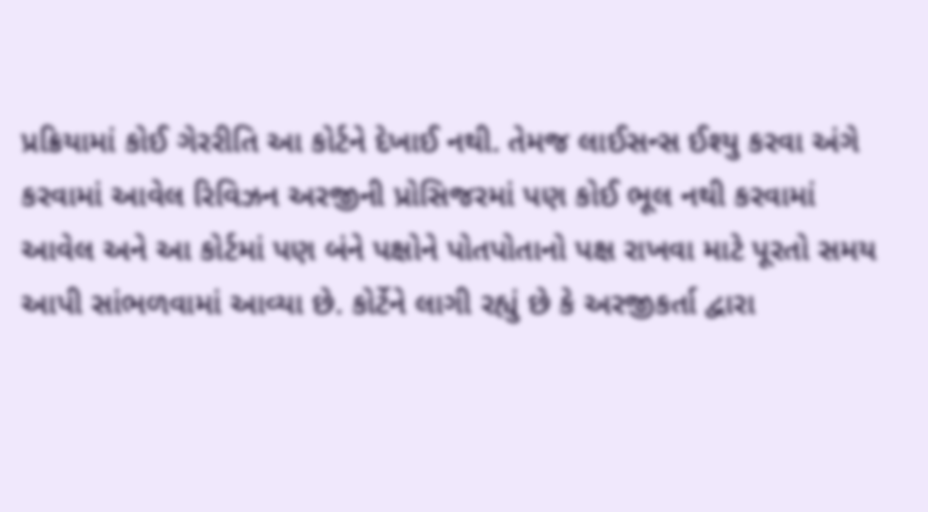પ્રક્રિયામાં કોઈ ગેરરીતિ આ કોર્ટને દેખાઈ નથી. તેમજ લાઈસન્સ ઈશ્યુ કરવા અંગે કરવામાં આવેલ રિવિઝન અરજીની પ્રોસિજરમાં પણ કોઈ ભૂલ નથી કરવામાં આવેલ અને આ કોર્ટમાં પણ બંને પક્ષોને પોતપોતાનો પક્ષ રાખવા માટે પૂરતો સમય આપી સાંભળવામાં આવ્યા છે. કોર્ટેને લાગી રહ્યું છે કે અરજીકર્તા દ્વારા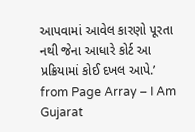આપવામાં આવેલ કારણો પૂરતા નથી જેના આધારે કોર્ટ આ પ્રક્રિયામાં કોઈ દખલ આપે.’
from Page Array – I Am Gujarat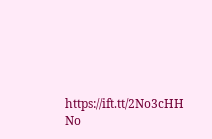https://ift.tt/2No3cHH
No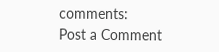comments:
Post a Comment